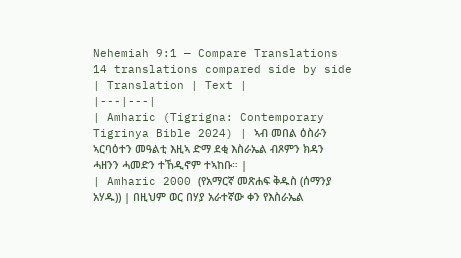Nehemiah 9:1 — Compare Translations
14 translations compared side by side
| Translation | Text |
|---|---|
| Amharic (Tigrigna: Contemporary Tigrinya Bible 2024) | ኣብ መበል ዕስራን ኣርባዕተን መዓልቲ እዚኣ ድማ ደቂ እስራኤል ብጾምን ክዳን ሓዘንን ሓመድን ተኸዲኖም ተኣከቡ። |
| Amharic 2000 (የአማርኛ መጽሐፍ ቅዱስ (ሰማንያ አሃዱ)) | በዚህም ወር በሃያ አራተኛው ቀን የእስራኤል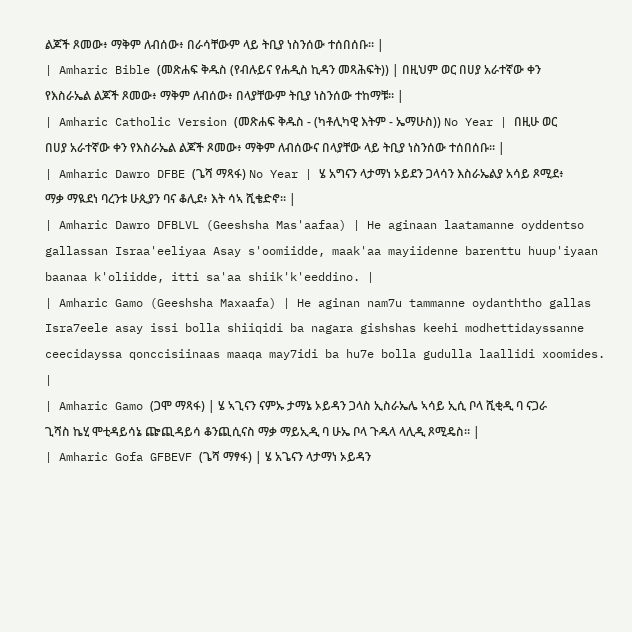ልጆች ጾመው፥ ማቅም ለብሰው፥ በራሳቸውም ላይ ትቢያ ነስንሰው ተሰበሰቡ። |
| Amharic Bible (መጽሐፍ ቅዱስ (የብሉይና የሐዲስ ኪዳን መጻሕፍት)) | በዚህም ወር በሀያ አራተኛው ቀን የእስራኤል ልጆች ጾመው፥ ማቅም ለብሰው፥ በላያቸውም ትቢያ ነስንሰው ተከማቹ። |
| Amharic Catholic Version (መጽሐፍ ቅዱስ - (ካቶሊካዊ እትም - ኤማሁስ)) No Year | በዚሁ ወር በሀያ አራተኛው ቀን የእስራኤል ልጆች ጾመው፥ ማቅም ለብሰውና በላያቸው ላይ ትቢያ ነስንሰው ተሰበሰቡ። |
| Amharic Dawro DFBE (ጌሻ ማጻፋ) No Year | ሄ አግናን ላታማነ ኦይደን ጋላሳን እስራኤልያ አሳይ ጾሚደ፥ ማቃ ማዪደነ ባረንቱ ሁጲያን ባና ቆሊደ፥ እት ሳኣ ሺቄድኖ። |
| Amharic Dawro DFBLVL (Geeshsha Mas'aafaa) | He aginaan laatamanne oyddentso gallassan Israa'eeliyaa Asay s'oomiidde, maak'aa mayiidenne barenttu huup'iyaan baanaa k'oliidde, itti sa'aa shiik'k'eeddino. |
| Amharic Gamo (Geeshsha Maxaafa) | He aginan nam7u tammanne oydanththo gallas Isra7eele asay issi bolla shiiqidi ba nagara gishshas keehi modhettidayssanne ceecidayssa qonccisiinaas maaqa may7idi ba hu7e bolla gudulla laallidi xoomides. |
| Amharic Gamo (ጋሞ ማጻፋ) | ሄ ኣጊናን ናምኡ ታማኔ ኦይዳን ጋላስ ኢስራኤሌ ኣሳይ ኢሲ ቦላ ሺቂዲ ባ ናጋራ ጊሻስ ኬሂ ሞቲዳይሳኔ ጬጪዳይሳ ቆንጪሲናስ ማቃ ማይኢዲ ባ ሁኤ ቦላ ጉዱላ ላሊዲ ጾሚዴስ። |
| Amharic Gofa GFBEVF (ጌሻ ማፃፋ) | ሄ አጌናን ላታማነ ኦይዳን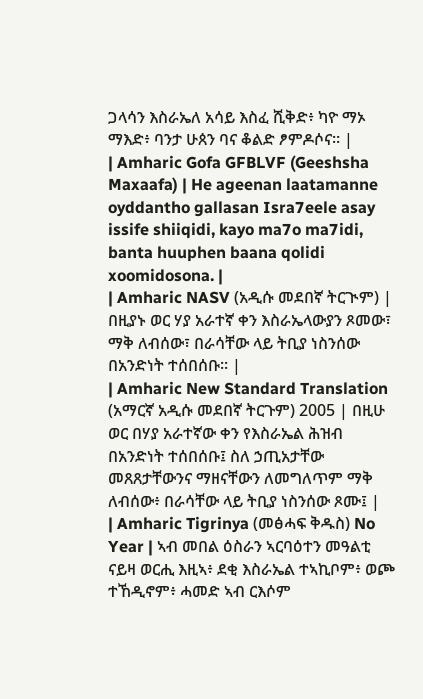ጋላሳን እስራኤለ አሳይ እስፈ ሺቅድ፥ ካዮ ማኦ ማእድ፥ ባንታ ሁጰን ባና ቆልድ ፆምዶሶና። |
| Amharic Gofa GFBLVF (Geeshsha Maxaafa) | He ageenan laatamanne oyddantho gallasan Isra7eele asay issife shiiqidi, kayo ma7o ma7idi, banta huuphen baana qolidi xoomidosona. |
| Amharic NASV (አዲሱ መደበኛ ትርጒም) | በዚያኑ ወር ሃያ አራተኛ ቀን እስራኤላውያን ጾመው፣ ማቅ ለብሰው፣ በራሳቸው ላይ ትቢያ ነስንሰው በአንድነት ተሰበሰቡ። |
| Amharic New Standard Translation (አማርኛ አዲሱ መደበኛ ትርጉም) 2005 | በዚሁ ወር በሃያ አራተኛው ቀን የእስራኤል ሕዝብ በአንድነት ተሰበሰቡ፤ ስለ ኃጢአታቸው መጸጸታቸውንና ማዘናቸውን ለመግለጥም ማቅ ለብሰው፥ በራሳቸው ላይ ትቢያ ነስንሰው ጾሙ፤ |
| Amharic Tigrinya (መፅሓፍ ቅዱስ) No Year | ኣብ መበል ዕስራን ኣርባዕተን መዓልቲ ናይዛ ወርሒ እዚኣ፥ ደቂ እስራኤል ተኣኪቦም፥ ወጮ ተኸዲኖም፥ ሓመድ ኣብ ርእሶም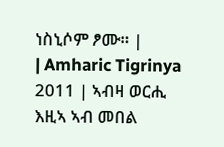ነስኒሶም ፆሙ። |
| Amharic Tigrinya 2011 | ኣብዛ ወርሒ እዚኣ ኣብ መበል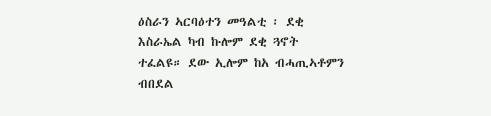ዕስራን ኣርባዕተን መዓልቲ ፡ ደቂ እስራኤል ካብ ኩሎም ደቂ ጓኖት ተፈልዩ። ደው ኢሎም ከአ ብሓጢኣቶምን ብበደል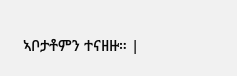ኣቦታቶምን ተናዘዙ። |